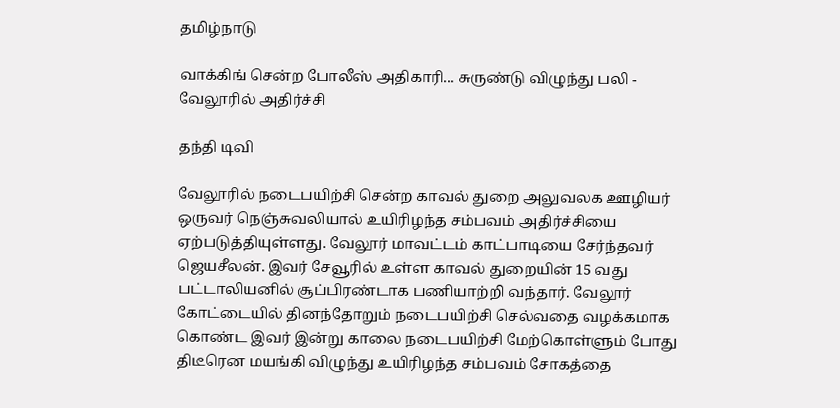தமிழ்நாடு

வாக்கிங் சென்ற போலீஸ் அதிகாரி... சுருண்டு விழுந்து பலி - வேலூரில் அதிர்ச்சி

தந்தி டிவி

வேலூரில் நடைபயிற்சி சென்ற காவல் துறை அலுவலக ஊழியர் ஒருவர் நெஞ்சுவலியால் உயிரிழந்த சம்பவம் அதிர்ச்சியை ஏற்படுத்தியுள்ளது. வேலூர் மாவட்டம் காட்பாடியை சேர்ந்தவர் ஜெயசீலன். இவர் சேவூரில் உள்ள காவல் துறையின் 15 வது பட்டாலியனில் சூப்பிரண்டாக பணியாற்றி வந்தார். வேலூர் கோட்டையில் தினந்தோறும் நடைபயிற்சி செல்வதை வழக்கமாக கொண்ட இவர் இன்று காலை நடைபயிற்சி மேற்கொள்ளும் போது திடீரென மயங்கி விழுந்து உயிரிழந்த சம்பவம் சோகத்தை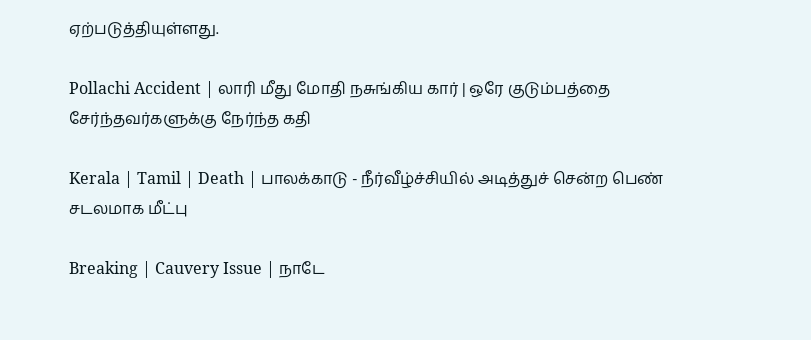ஏற்படுத்தியுள்ளது.

Pollachi Accident | லாரி மீது மோதி நசுங்கிய கார் | ஒரே குடும்பத்தை சேர்ந்தவர்களுக்கு நேர்ந்த கதி

Kerala | Tamil | Death | பாலக்காடு - நீர்வீழ்ச்சியில் அடித்துச் சென்ற பெண் சடலமாக மீட்பு

Breaking | Cauvery Issue | நாடே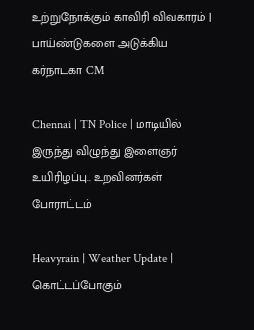உற்றுநோக்கும் காவிரி விவகாரம் | பாய்ண்டுகளை அடுக்கிய கர்நாடகா CM

Chennai | TN Police | மாடியில் இருந்து விழுந்து இளைஞர் உயிரிழப்பு.. உறவினர்கள் போராட்டம்

Heavyrain | Weather Update | கொட்டப்போகும்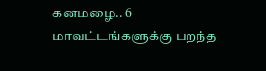கனமழை.. 6 மாவட்டங்களுக்கு பறந்த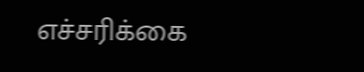எச்சரிக்கை